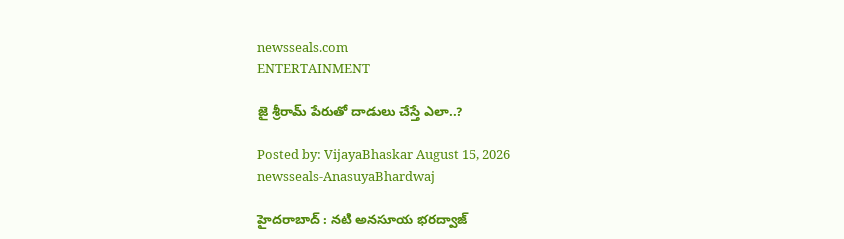newsseals.com
ENTERTAINMENT

జై శ్రీ‌రామ్ పేరుతో దాడులు చేస్తే ఎలా..?

Posted by: VijayaBhaskar August 15, 2026
newsseals-AnasuyaBhardwaj

హైద‌రాబాద్ : న‌టి అన‌సూయ భ‌ర‌ద్వాజ్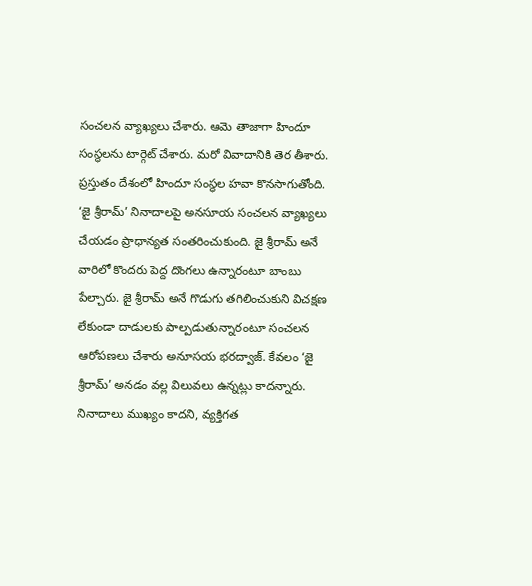సంచ‌ల‌న వ్యాఖ్య‌లు చేశారు. ఆమె తాజాగా హిందూ సంస్థ‌ల‌ను టార్గెట్ చేశారు. మ‌రో వివాదానికి తెర తీశారు. ప్ర‌స్తుతం దేశంలో హిందూ సంస్థ‌ల హ‌వా కొన‌సాగుతోంది. ‘జై శ్రీరామ్’ నినాదాలపై అనసూయ సంచలన వ్యాఖ్యలు చేయ‌డం ప్రాధాన్య‌త సంత‌రించుకుంది. జై శ్రీ‌రామ్ అనే వారిలో కొంద‌రు పెద్ద దొంగ‌లు ఉన్నారంటూ బాంబు పేల్చారు. జై శ్రీ‌రామ్ అనే గొడుగు త‌గిలించుకుని విచ‌క్ష‌ణ లేకుండా దాడుల‌కు పాల్ప‌డుతున్నారంటూ సంచ‌ల‌న ఆరోప‌ణ‌లు చేశారు అనూస‌య భ‌ర‌ద్వాజ్. కేవలం ‘జై శ్రీరామ్’ అనడం వల్ల విలువలు ఉన్నట్లు కాదన్నారు. నినాదాలు ముఖ్యం కాదని, వ్యక్తిగత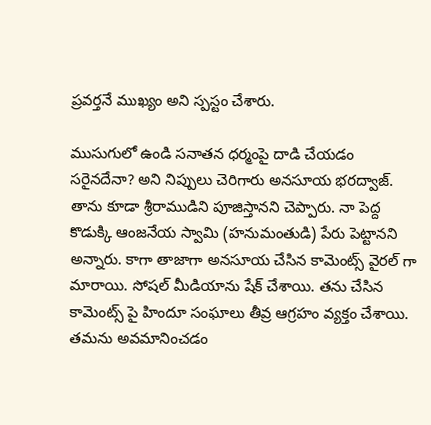ప్రవర్తనే ముఖ్యం అని స్ప‌స్టం చేశారు.

ముసుగులో ఉండి సనాతన ధర్మంపై దాడి చేయడం సరైనదేనా? అని నిప్పులు చెరిగారు అన‌సూయ భ‌ర‌ద్వాజ్. తాను కూడా శ్రీ‌రాముడిని పూజిస్తాన‌ని చెప్పారు. నా పెద్ద కొడుక్కి ఆంజ‌నేయ స్వామి (హ‌నుమంతుడి) పేరు పెట్టాన‌ని అన్నారు. కాగా తాజాగా అన‌సూయ చేసిన కామెంట్స్ వైర‌ల్ గా మారాయి. సోష‌ల్ మీడియాను షేక్ చేశాయి. త‌ను చేసిన కామెంట్స్ పై హిందూ సంఘాలు తీవ్ర ఆగ్ర‌హం వ్య‌క్తం చేశాయి. త‌మ‌ను అవ‌మానించ‌డం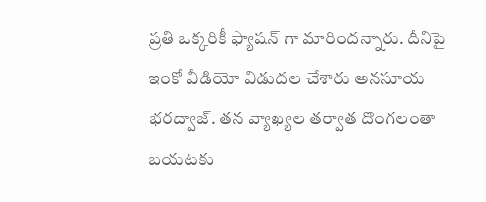ప్ర‌తి ఒక్క‌రికీ ఫ్యాష‌న్ గా మారింద‌న్నారు. దీనిపై ఇంకో వీడియో విడుద‌ల చేశారు అన‌సూయ భ‌ర‌ద్వాజ్. త‌న వ్యాఖ్య‌ల తర్వాత దొంగ‌లంతా బ‌య‌ట‌కు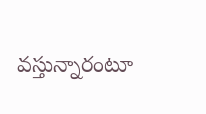వ‌స్తున్నారంటూ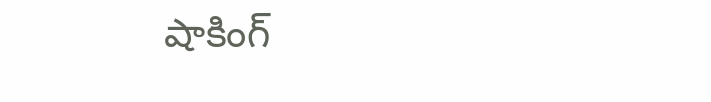షాకింగ్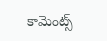కామెంట్స్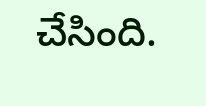చేసింది.